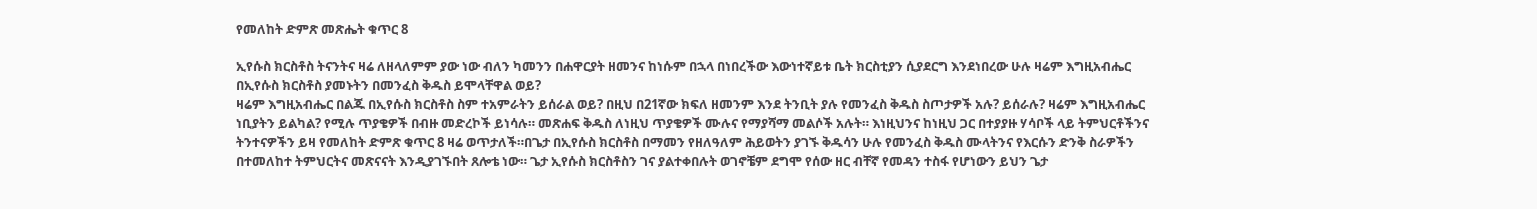የመለከት ድምጽ መጽሔት ቁጥር 8

ኢየሱስ ክርስቶስ ትናንትና ዛሬ ለዘላለምም ያው ነው ብለን ካመንን በሐዋርያት ዘመንና ከነሱም በኋላ በነበረችው እውነተኛይቱ ቤት ክርስቲያን ሲያደርግ እንደነበረው ሁሉ ዛሬም እግዚአብሔር በኢየሱስ ክርስቶስ ያመኑትን በመንፈስ ቅዱስ ይሞላቸዋል ወይ?
ዛሬም እግዚአብሔር በልጁ በኢየሱስ ክርስቶስ ስም ተአምራትን ይሰራል ወይ? በዚህ በ21ኛው ክፍለ ዘመንም እንደ ትንቢት ያሉ የመንፈስ ቅዱስ ስጦታዎች አሉ? ይሰራሉ? ዛሬም እግዚአብሔር ነቢያትን ይልካል? የሚሉ ጥያቄዎች በብዙ መድረኮች ይነሳሉ። መጽሐፍ ቅዱስ ለነዚህ ጥያቄዎች ሙሉና የማያሻማ መልሶች አሉት። እነዚህንና ከነዚህ ጋር በተያያዙ ሃሳቦች ላይ ትምህርቶችንና ትንተናዎችን ይዛ የመለከት ድምጽ ቁጥር 8 ዛሬ ወጥታለች።በጌታ በኢየሱስ ክርስቶስ በማመን የዘለዓለም ሕይወትን ያገኙ ቅዱሳን ሁሉ የመንፈስ ቅዱስ ሙላትንና የእርሱን ድንቅ ስራዎችን በተመለከተ ትምህርትና መጽናናት እንዲያገኙበት ጸሎቴ ነው። ጌታ ኢየሱስ ክርስቶስን ገና ያልተቀበሉት ወገኖቼም ደግሞ የሰው ዘር ብቸኛ የመዳን ተስፋ የሆነውን ይህን ጌታ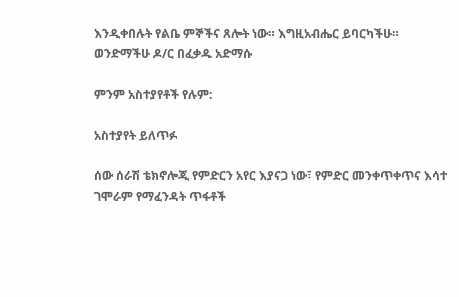እንዲቀበሉት የልቤ ምኞችና ጸሎት ነው። እግዚአብሔር ይባርካችሁ።
ወንድማችሁ ዶ/ር በፈቃዱ አድማሱ

ምንም አስተያየቶች የሉም:

አስተያየት ይለጥፉ

ሰው ሰራሽ ቴክኖሎጂ የምድርን አየር እያናጋ ነው፣ የምድር መንቀጥቀጥና እሳተ ገሞራም የማፈንዳት ጥፋቶች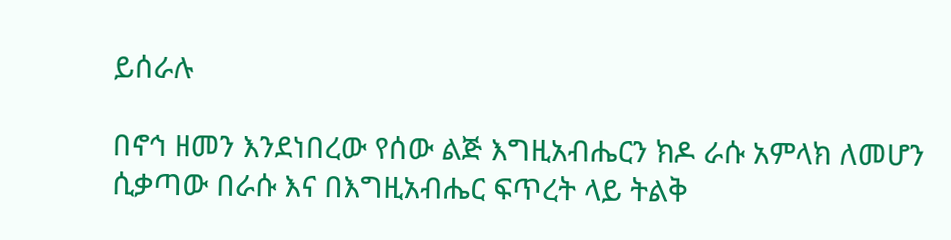ይሰራሉ

በኖኅ ዘመን እንደነበረው የሰው ልጅ እግዚአብሔርን ክዶ ራሱ አምላክ ለመሆን ሲቃጣው በራሱ እና በእግዚአብሔር ፍጥረት ላይ ትልቅ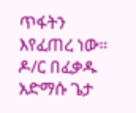ጥፋትን እየፈጠረ ነው። ዶ/ር በፈቃዱ አድማሱ ጌታ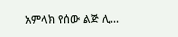አምላክ የሰው ልጅ ሊ...